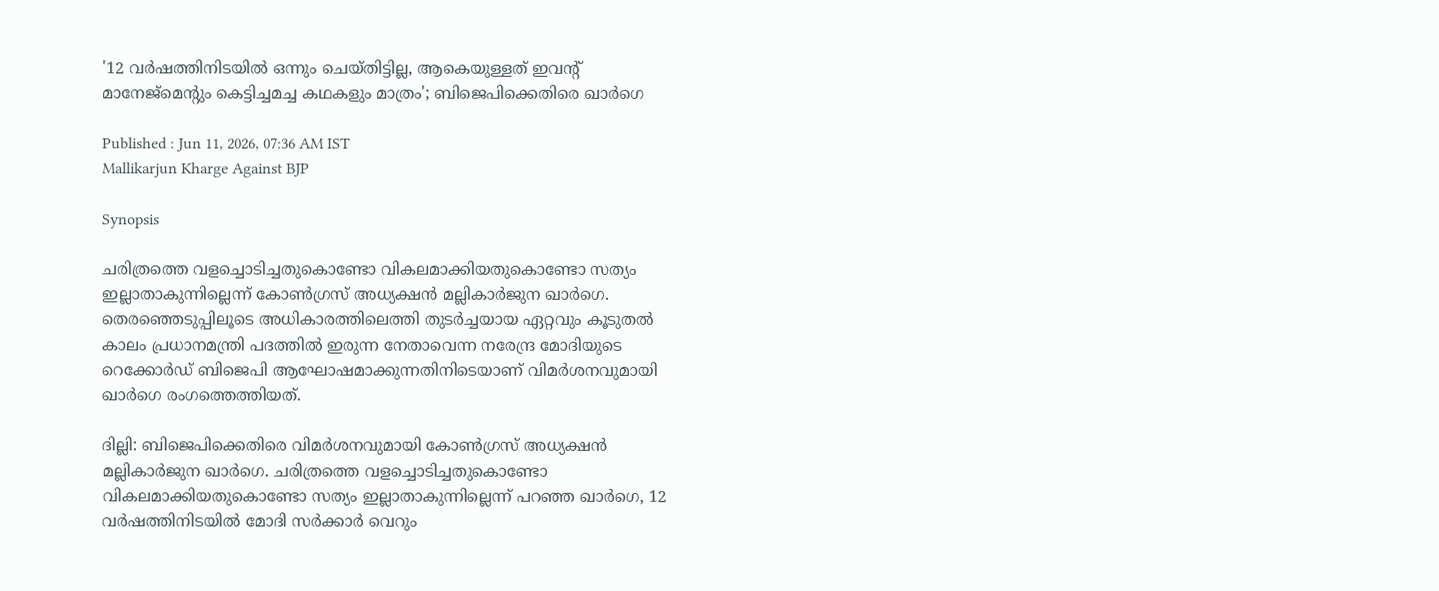'12 വർഷത്തിനിടയിൽ ഒന്നും ചെയ്തിട്ടില്ല, ആകെയുള്ളത് ഇവന്റ് മാനേജ്‌മെന്റും കെട്ടിച്ചമച്ച കഥകളും മാത്രം'; ബിജെപിക്കെതിരെ ഖാർഗെ

Published : Jun 11, 2026, 07:36 AM IST
Mallikarjun Kharge Against BJP

Synopsis

ചരിത്രത്തെ വളച്ചൊടിച്ചതുകൊണ്ടോ വികലമാക്കിയതുകൊണ്ടോ സത്യം ഇല്ലാതാകുന്നില്ലെന്ന് കോൺഗ്രസ് അധ്യക്ഷൻ മല്ലികാർജുന ഖാർഗെ. തെരഞ്ഞെടുപ്പിലൂടെ അധികാരത്തിലെത്തി തുടർച്ചയായ ഏറ്റവും കൂടുതൽ കാലം പ്രധാനമന്ത്രി പദത്തിൽ ഇരുന്ന നേതാവെന്ന നരേന്ദ്ര മോദിയുടെ റെക്കോർഡ് ബിജെപി ആഘോഷമാക്കുന്നതിനിടെയാണ് വിമർശനവുമായി ഖാർഗെ രംഗത്തെത്തിയത്.

ദില്ലി: ബിജെപിക്കെതിരെ വിമർശനവുമായി കോൺഗ്രസ് അധ്യക്ഷൻ മല്ലികാർജുന ഖാർഗെ. ചരിത്രത്തെ വളച്ചൊടിച്ചതുകൊണ്ടോ വികലമാക്കിയതുകൊണ്ടോ സത്യം ഇല്ലാതാകുന്നില്ലെന്ന് പറഞ്ഞ ഖാർഗെ, 12 വർഷത്തിനിടയിൽ മോദി സർക്കാർ വെറും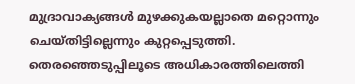മുദ്രാവാക്യങ്ങൾ മുഴക്കുകയല്ലാതെ മറ്റൊന്നും ചെയ്തിട്ടില്ലെന്നും കുറ്റപ്പെടുത്തി. തെരഞ്ഞെടുപ്പിലൂടെ അധികാരത്തിലെത്തി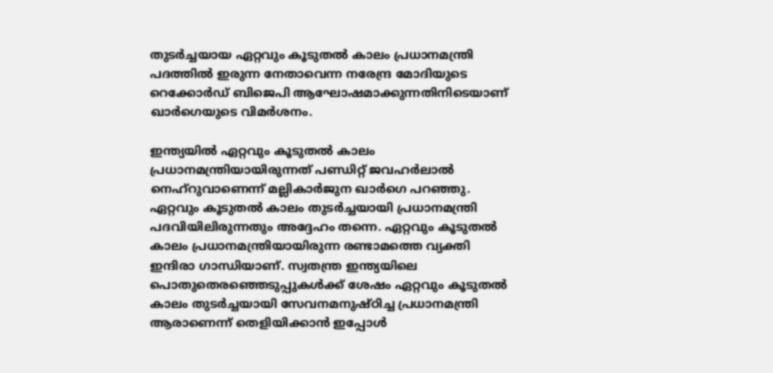തുടർച്ചയായ ഏറ്റവും കൂടുതൽ കാലം പ്രധാനമന്ത്രി പദത്തിൽ ഇരുന്ന നേതാവെന്ന നരേന്ദ്ര മോദിയുടെ റെക്കോർഡ് ബിജെപി ആഘോഷമാക്കുന്നതിനിടെയാണ് ഖാർഗെയുടെ വിമർശനം.

ഇന്ത്യയിൽ ഏറ്റവും കൂടുതൽ കാലം പ്രധാനമന്ത്രിയായിരുന്നത് പണ്ഡിറ്റ് ജവഹർലാൽ നെഹ്‌റുവാണെന്ന് മല്ലികാർജുന ഖാർഗെ പറഞ്ഞു. ഏറ്റവും കൂടുതൽ കാലം തുടർച്ചയായി പ്രധാനമന്ത്രി പദവിയിലിരുന്നതും അദ്ദേഹം തന്നെ. ഏറ്റവും കൂടുതൽ കാലം പ്രധാനമന്ത്രിയായിരുന്ന രണ്ടാമത്തെ വ്യക്തി ഇന്ദിരാ ഗാന്ധിയാണ്. സ്വതന്ത്ര ഇന്ത്യയിലെ പൊതുതെരഞ്ഞെടുപ്പുകൾക്ക് ശേഷം ഏറ്റവും കൂടുതൽ കാലം തുടർച്ചയായി സേവനമനുഷ്ഠിച്ച പ്രധാനമന്ത്രി ആരാണെന്ന് തെളിയിക്കാൻ ഇപ്പോൾ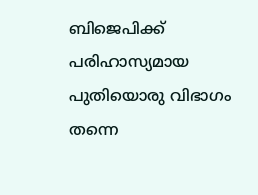ബിജെപിക്ക് പരിഹാസ്യമായ പുതിയൊരു വിഭാഗം തന്നെ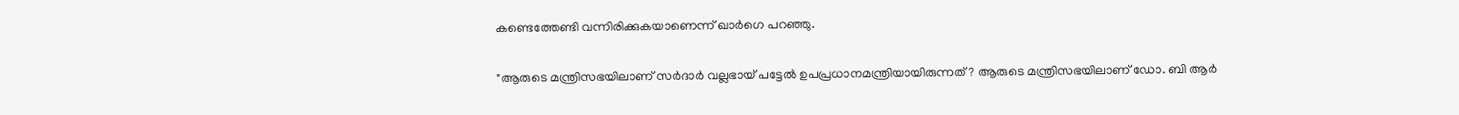കണ്ടെത്തേണ്ടി വന്നിരിക്കുകയാണെന്ന് ഖാർഗെ പറഞ്ഞു.

"ആരുടെ മന്ത്രിസഭയിലാണ് സർദാർ വല്ലഭായ് പട്ടേൽ ഉപപ്രധാനമന്ത്രിയായിരുന്നത്? ആരുടെ മന്ത്രിസഭയിലാണ് ഡോ. ബി ആർ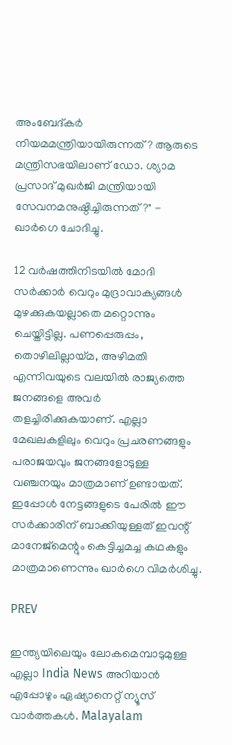അംബേദ്കർ നിയമമന്ത്രിയായിരുന്നത്? ആരുടെ മന്ത്രിസഭയിലാണ് ഡോ. ശ്യാമ പ്രസാദ് മുഖർജി മന്ത്രിയായി സേവനമനുഷ്ഠിച്ചിരുന്നത്?" - ഖാർഗെ ചോദിച്ചു.

12 വർഷത്തിനിടയിൽ മോദി സർക്കാർ വെറും മുദ്രാവാക്യങ്ങൾ മുഴക്കുകയല്ലാതെ മറ്റൊന്നും ചെയ്തിട്ടില്ല. പണപ്പെരുപ്പം, തൊഴിലില്ലായ്മ, അഴിമതി എന്നിവയുടെ വലയിൽ രാജ്യത്തെ ജനങ്ങളെ അവർ തളച്ചിരിക്കുകയാണ്. എല്ലാ മേഖലകളിലും വെറും പ്രചരണങ്ങളും പരാജയവും ജനങ്ങളോടുള്ള വഞ്ചനയും മാത്രമാണ് ഉണ്ടായത്. ഇപ്പോൾ നേട്ടങ്ങളുടെ പേരിൽ ഈ സർക്കാരിന് ബാക്കിയുള്ളത് ഇവന്റ് മാനേജ്‌മെന്റും കെട്ടിച്ചമച്ച കഥകളും മാത്രമാണെന്നും ഖാർഗെ വിമർശിച്ചു.

PREV

ഇന്ത്യയിലെയും ലോകമെമ്പാടുമുള്ള എല്ലാ India News അറിയാൻ എപ്പോഴും ഏഷ്യാനെറ്റ് ന്യൂസ് വാർത്തകൾ. Malayalam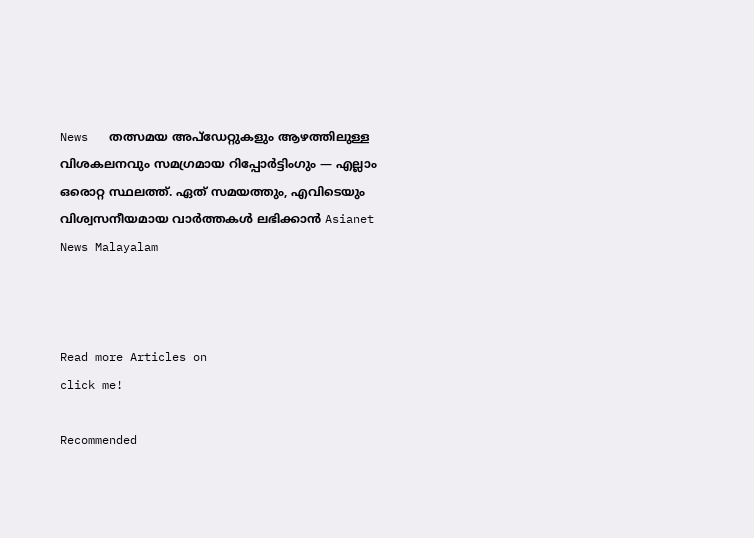News   തത്സമയ അപ്‌ഡേറ്റുകളും ആഴത്തിലുള്ള വിശകലനവും സമഗ്രമായ റിപ്പോർട്ടിംഗും — എല്ലാം ഒരൊറ്റ സ്ഥലത്ത്. ഏത് സമയത്തും, എവിടെയും വിശ്വസനീയമായ വാർത്തകൾ ലഭിക്കാൻ Asianet News Malayalam



Read more Articles on
click me!

Recommended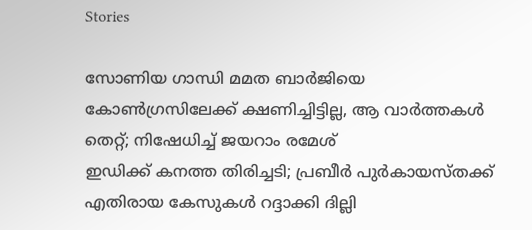Stories

സോണിയ ഗാന്ധി മമത ബാർജിയെ കോൺഗ്രസിലേക്ക് ക്ഷണിച്ചിട്ടില്ല, ആ വാർത്തകൾ തെറ്റ്; നിഷേധിച്ച് ജയറാം രമേശ്
ഇഡിക്ക് കനത്ത തിരിച്ചടി; പ്രബീർ പുർകായസ്തക്ക് എതിരായ കേസുകൾ റദ്ദാക്കി ദില്ലി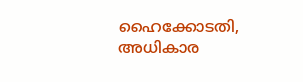ഹൈക്കോടതി, അധികാര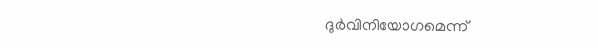ദുർവിനിയോഗമെന്ന്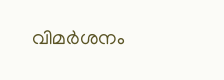വിമർശനം